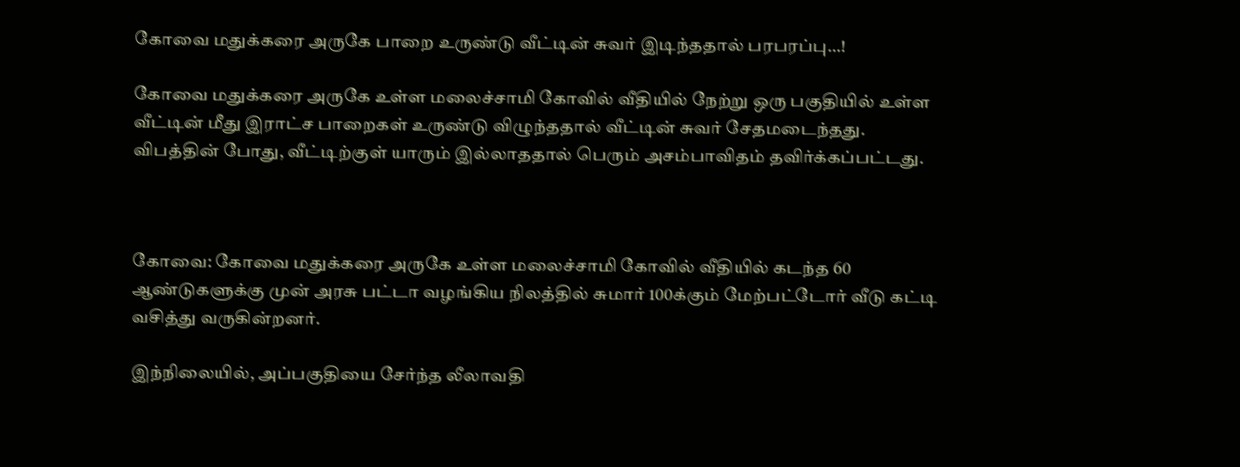கோவை மதுக்கரை அருகே பாறை உருண்டு வீட்டின் சுவர் இடிந்ததால் பரபரப்பு…!

கோவை மதுக்கரை அருகே உள்ள மலைச்சாமி கோவில் வீதியில் நேற்று ஒரு பகுதியில் உள்ள வீட்டின் மீது இராட்ச பாறைகள் உருண்டு விழுந்ததால் வீட்டின் சுவர் சேதமடைந்தது. விபத்தின் போது, வீட்டிற்குள் யாரும் இல்லாததால் பெரும் அசம்பாவிதம் தவிர்க்கப்பட்டது.



கோவை: கோவை மதுக்கரை அருகே உள்ள மலைச்சாமி கோவில் வீதியில் கடந்த 60 ஆண்டுகளுக்கு முன் அரசு பட்டா வழங்கிய நிலத்தில் சுமார் 100க்கும் மேற்பட்டோர் வீடு கட்டி வசித்து வருகின்றனர்.

இந்நிலையில், அப்பகுதியை சேர்ந்த லீலாவதி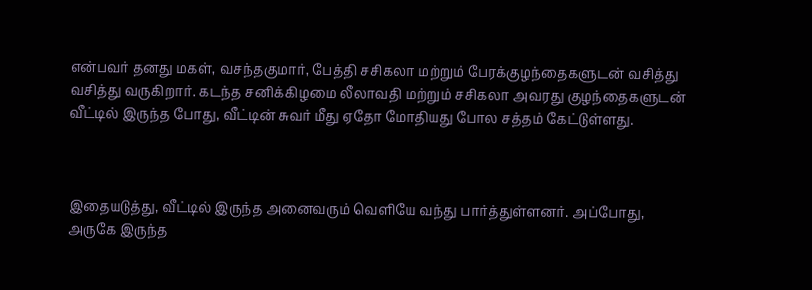என்பவர் தனது மகள், வசந்தகுமார், பேத்தி சசிகலா மற்றும் பேரக்குழந்தைகளுடன் வசித்து வசித்து வருகிறார். கடந்த சனிக்கிழமை லீலாவதி மற்றும் சசிகலா அவரது குழந்தைகளுடன் வீட்டில் இருந்த போது, வீட்டின் சுவர் மீது ஏதோ மோதியது போல சத்தம் கேட்டுள்ளது.



இதையடுத்து, வீட்டில் இருந்த அனைவரும் வெளியே வந்து பார்த்துள்ளனர். அப்போது, அருகே இருந்த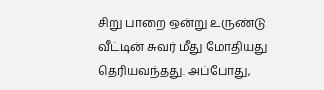சிறு பாறை ஒன்று உருண்டு வீட்டின் சுவர் மீது மோதியது தெரியவந்தது. அப்போது,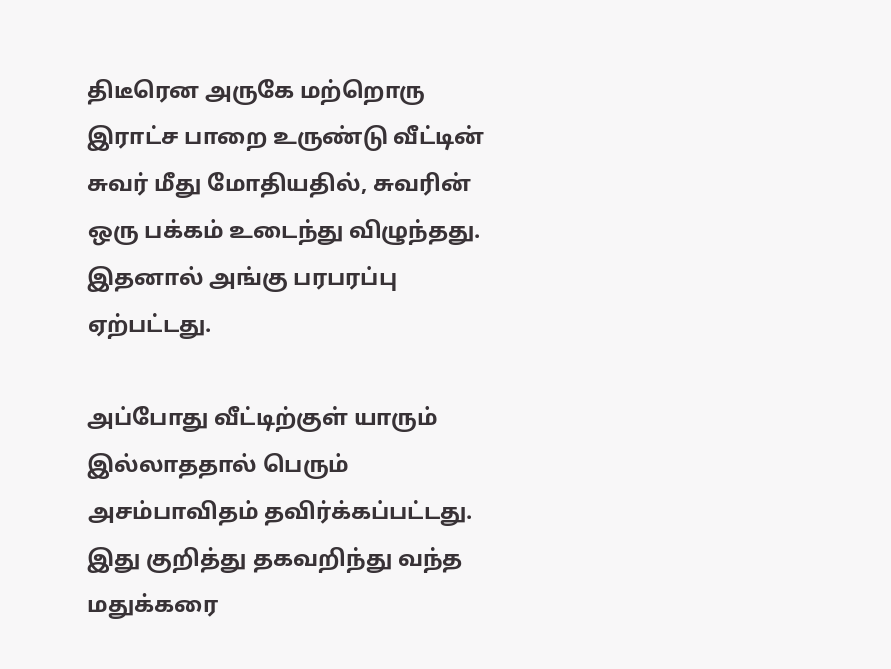திடீரென அருகே மற்றொரு இராட்ச பாறை உருண்டு வீட்டின் சுவர் மீது மோதியதில், சுவரின் ஒரு பக்கம் உடைந்து விழுந்தது. இதனால் அங்கு பரபரப்பு ஏற்பட்டது.

அப்போது வீட்டிற்குள் யாரும் இல்லாததால் பெரும் அசம்பாவிதம் தவிர்க்கப்பட்டது. இது குறித்து தகவறிந்து வந்த மதுக்கரை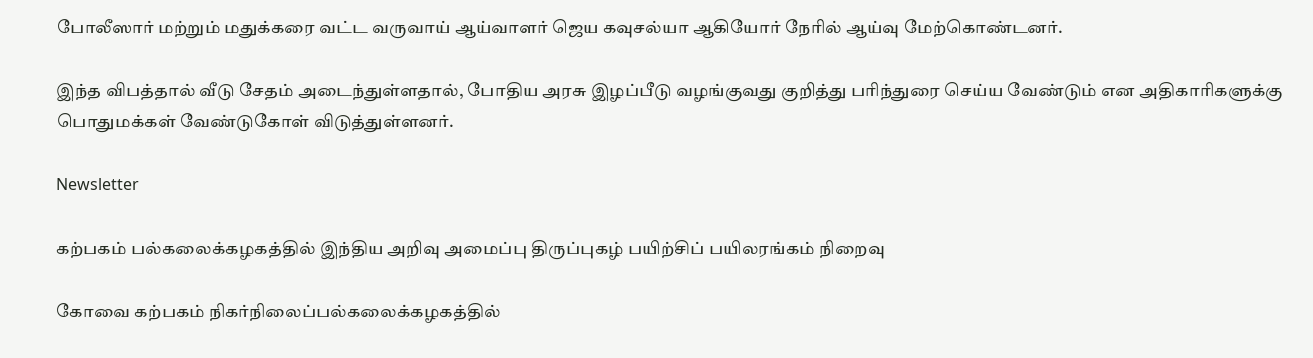போலீஸார் மற்றும் மதுக்கரை வட்ட வருவாய் ஆய்வாளர் ஜெய கவுசல்யா ஆகியோர் நேரில் ஆய்வு மேற்கொண்டனர்.

இந்த விபத்தால் வீடு சேதம் அடைந்துள்ளதால், போதிய அரசு இழப்பீடு வழங்குவது குறித்து பரிந்துரை செய்ய வேண்டும் என அதிகாரிகளுக்கு பொதுமக்கள் வேண்டுகோள் விடுத்துள்ளனர்.

Newsletter

கற்பகம் பல்கலைக்கழகத்தில் இந்திய அறிவு அமைப்பு திருப்புகழ் பயிற்சிப் பயிலரங்கம் நிறைவு

கோவை கற்பகம் நிகர்நிலைப்பல்கலைக்கழகத்தில்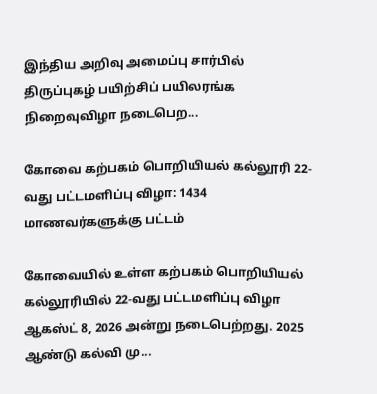இந்திய அறிவு அமைப்பு சார்பில் திருப்புகழ் பயிற்சிப் பயிலரங்க நிறைவுவிழா நடைபெற...

கோவை கற்பகம் பொறியியல் கல்லூரி 22-வது பட்டமளிப்பு விழா: 1434 மாணவர்களுக்கு பட்டம்

கோவையில் உள்ள கற்பகம் பொறியியல் கல்லூரியில் 22-வது பட்டமளிப்பு விழா ஆகஸ்ட் 8, 2026 அன்று நடைபெற்றது. 2025 ஆண்டு கல்வி மு...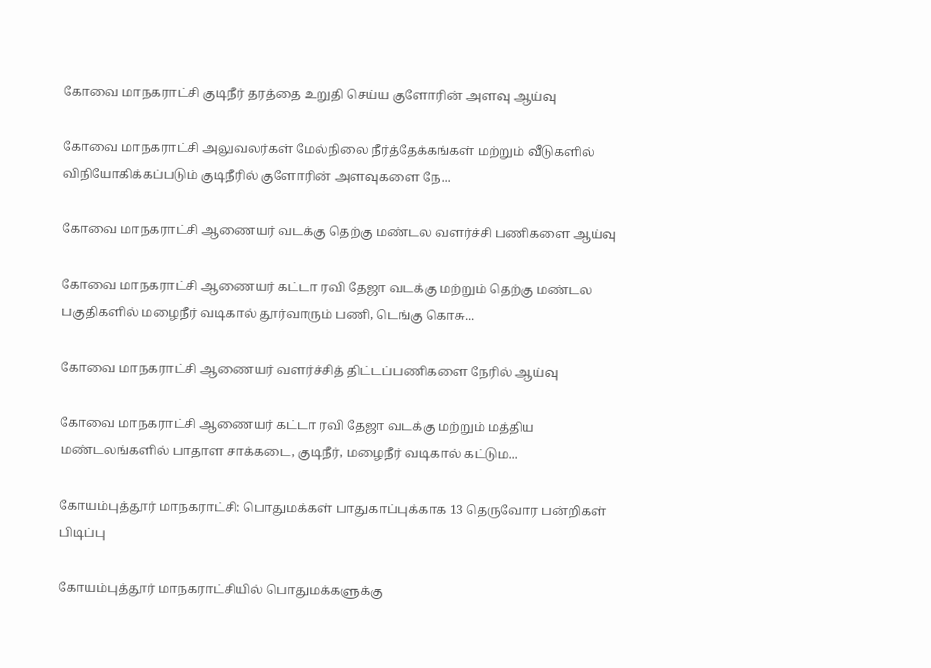கோவை மாநகராட்சி குடிநீர் தரத்தை உறுதி செய்ய குளோரின் அளவு ஆய்வு

கோவை மாநகராட்சி அலுவலர்கள் மேல்நிலை நீர்த்தேக்கங்கள் மற்றும் வீடுகளில் விநியோகிக்கப்படும் குடிநீரில் குளோரின் அளவுகளை நே...

கோவை மாநகராட்சி ஆணையர் வடக்கு தெற்கு மண்டல வளர்ச்சி பணிகளை ஆய்வு

கோவை மாநகராட்சி ஆணையர் கட்டா ரவி தேஜா வடக்கு மற்றும் தெற்கு மண்டல பகுதிகளில் மழைநீர் வடிகால் தூர்வாரும் பணி, டெங்கு கொசு...

கோவை மாநகராட்சி ஆணையர் வளர்ச்சித் திட்டப்பணிகளை நேரில் ஆய்வு

கோவை மாநகராட்சி ஆணையர் கட்டா ரவி தேஜா வடக்கு மற்றும் மத்திய மண்டலங்களில் பாதாள சாக்கடை, குடிநீர், மழைநீர் வடிகால் கட்டும...

கோயம்புத்தூர் மாநகராட்சி: பொதுமக்கள் பாதுகாப்புக்காக 13 தெருவோர பன்றிகள் பிடிப்பு

கோயம்புத்தூர் மாநகராட்சியில் பொதுமக்களுக்கு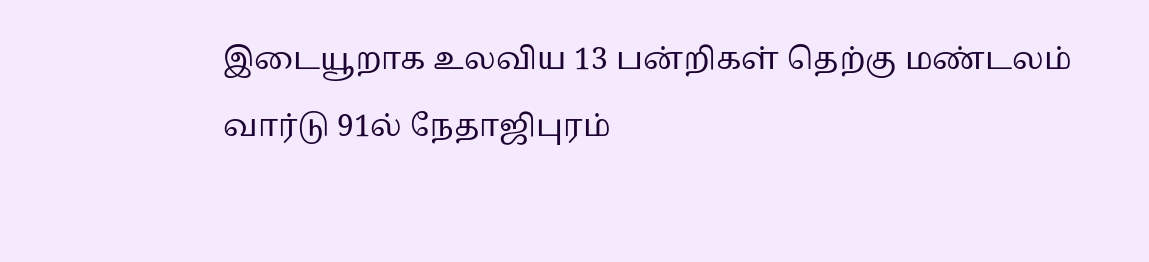இடையூறாக உலவிய 13 பன்றிகள் தெற்கு மண்டலம் வார்டு 91ல் நேதாஜிபுரம்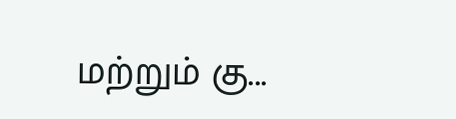மற்றும் கு...